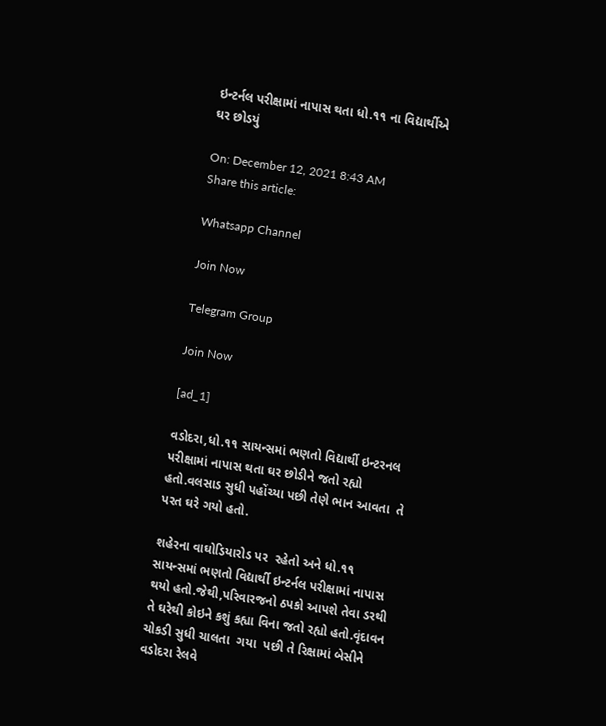ઇન્ટર્નલ પરીક્ષામાં નાપાસ થતા ધો.૧૧ ના વિદ્યાર્થીએ ઘર છોડયું

On: December 12, 2021 8:43 AM
Share this article:

Whatsapp Channel

Join Now

Telegram Group

Join Now

[ad_1]

વડોદરા,ધો.૧૧ સાયન્સમાં ભણતો વિદ્યાર્થી ઇન્ટરનલ પરીક્ષામાં નાપાસ થતા ઘર છોડીને જતો રહ્યો હતો.વલસાડ સુધી પહોંચ્યા પછી તેણે ભાન આવતા  તે  પરત ઘરે ગયો હતો.

શહેરના વાઘોડિયારોડ પર  રહેતો અને ધો.૧૧ સાયન્સમાં ભણતો વિદ્યાર્થી ઇન્ટર્નલ પરીક્ષામાં નાપાસ થયો હતો.જેથી,પરિવારજનો ઠપકો આપશે તેવા ડરથી તે ઘરેથી કોઇને કશું કહ્યા વિના જતો રહ્યો હતો.વૃંદાવન ચોકડી સુધી ચાલતા  ગયા  પછી તે રિક્ષામાં બેસીને વડોદરા રેલવે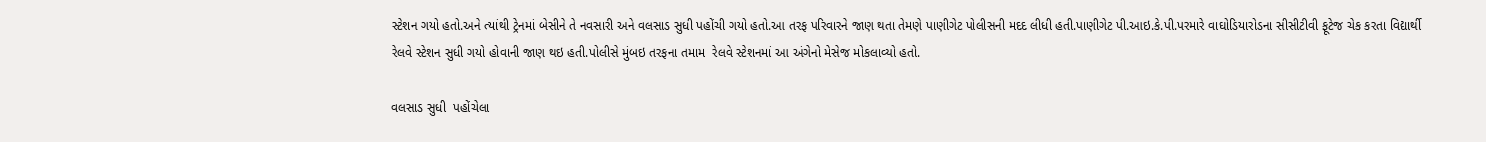સ્ટેશન ગયો હતો.અને ત્યાંથી ટ્રેનમાં બેસીને તે નવસારી અને વલસાડ સુધી પહોંચી ગયો હતો.આ તરફ પરિવારને જાણ થતા તેમણે પાણીગેટ પોલીસની મદદ લીધી હતી.પાણીગેટ પી.આઇ.કે.પી.પરમારે વાઘોડિયારોડના સીસીટીવી ફૂટેજ ચેક કરતા વિદ્યાર્થી રેલવે સ્ટેશન સુધી ગયો હોવાની જાણ થઇ હતી.પોલીસે મુંબઇ તરફના તમામ  રેલવે સ્ટેશનમાં આ અંગેનો મેસેજ મોકલાવ્યો હતો.

વલસાડ સુધી  પહોંચેલા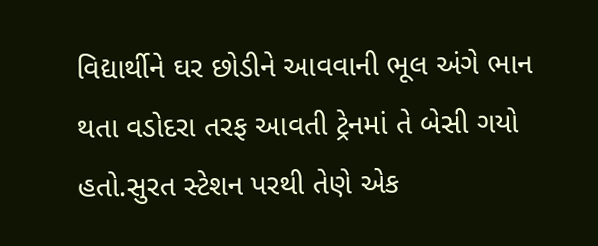વિદ્યાર્થીને ઘર છોડીને આવવાની ભૂલ અંગે ભાન થતા વડોદરા તરફ આવતી ટ્રેનમાં તે બેસી ગયો હતો.સુરત સ્ટેશન પરથી તેણે એક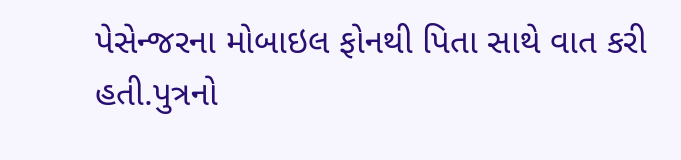પેસેન્જરના મોબાઇલ ફોનથી પિતા સાથે વાત કરી હતી.પુત્રનો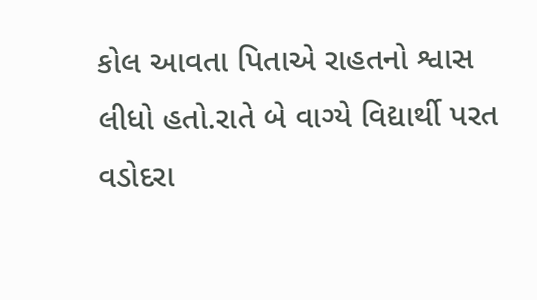કોલ આવતા પિતાએ રાહતનો શ્વાસ લીધો હતો.રાતે બે વાગ્યે વિદ્યાર્થી પરત વડોદરા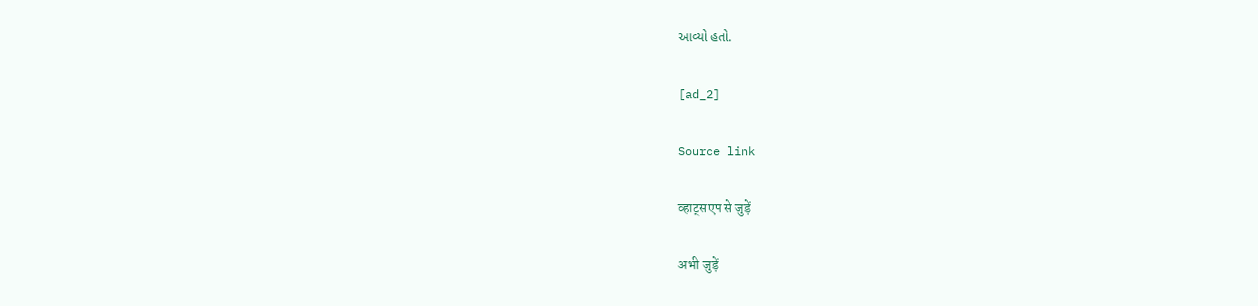આવ્યો હતો.

[ad_2]

Source link

व्हाट्सएप से जुड़ें

अभी जुड़ें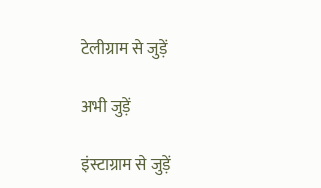टेलीग्राम से जुड़ें

अभी जुड़ें

इंस्टाग्राम से जुड़ें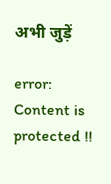अभी जुड़ें

error: Content is protected !!